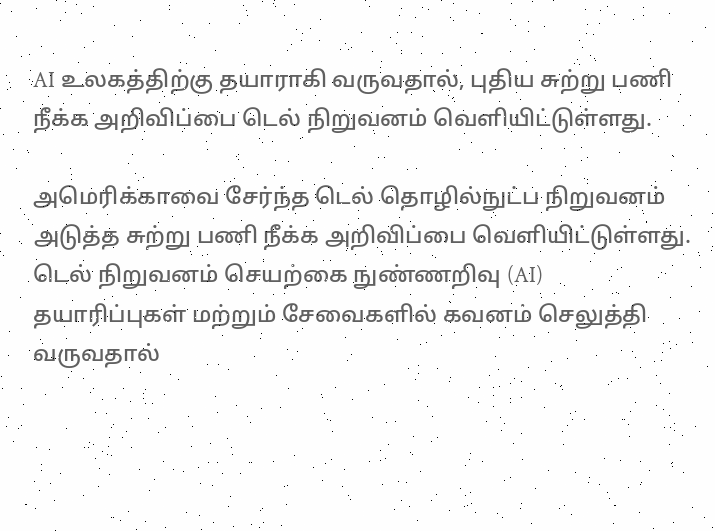AI உலகத்திற்கு தயாராகி வருவதால், புதிய சுற்று பணி நீக்க அறிவிப்பை டெல் நிறுவனம் வெளியிட்டுள்ளது.

அமெரிக்காவை சேர்ந்த டெல் தொழில்நுட்ப நிறுவனம் அடுத்த சுற்று பணி நீக்க அறிவிப்பை வெளியிட்டுள்ளது. டெல் நிறுவனம் செயற்கை நுண்ணறிவு (AI) தயாரிப்புகள் மற்றும் சேவைகளில் கவனம் செலுத்தி வருவதால்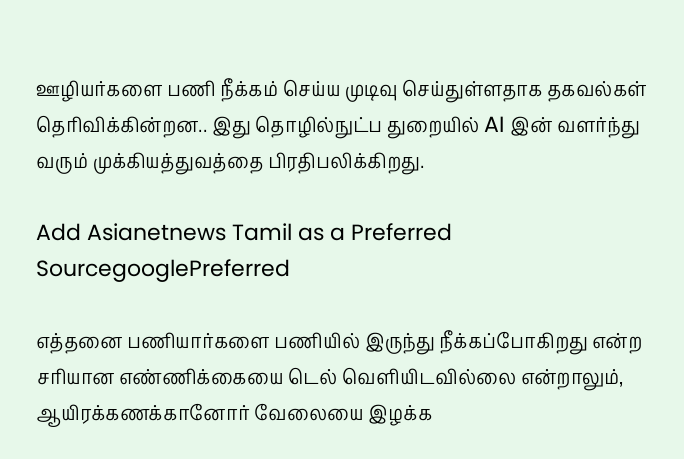ஊழியர்களை பணி நீக்கம் செய்ய முடிவு செய்துள்ளதாக தகவல்கள் தெரிவிக்கின்றன.. இது தொழில்நுட்ப துறையில் AI இன் வளர்ந்து வரும் முக்கியத்துவத்தை பிரதிபலிக்கிறது.

Add Asianetnews Tamil as a Preferred SourcegooglePreferred

எத்தனை பணியார்களை பணியில் இருந்து நீக்கப்போகிறது என்ற சரியான எண்ணிக்கையை டெல் வெளியிடவில்லை என்றாலும், ஆயிரக்கணக்கானோர் வேலையை இழக்க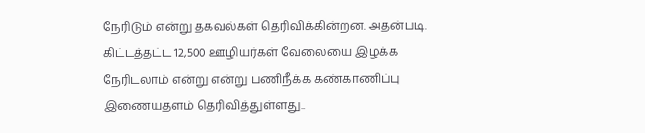நேரிடும் என்று தகவல்கள் தெரிவிக்கின்றன. அதன்படி. கிட்டத்தட்ட 12,500 ஊழியர்கள் வேலையை இழக்க நேரிடலாம் என்று என்று பணிநீக்க கண்காணிப்பு இணையதளம் தெரிவித்துள்ளது..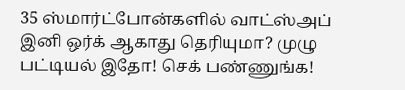35 ஸ்மார்ட்போன்களில் வாட்ஸ்அப் இனி ஒர்க் ஆகாது தெரியுமா? முழு பட்டியல் இதோ! செக் பண்ணுங்க!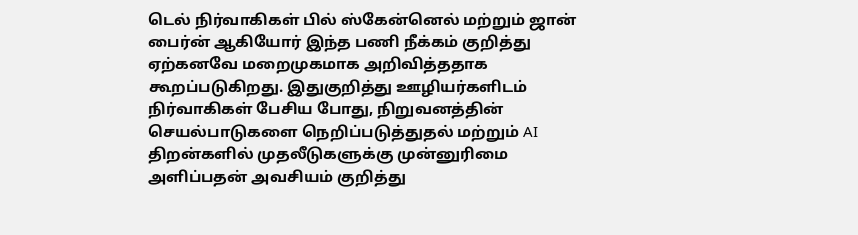டெல் நிர்வாகிகள் பில் ஸ்கேன்னெல் மற்றும் ஜான் பைர்ன் ஆகியோர் இந்த பணி நீக்கம் குறித்து ஏற்கனவே மறைமுகமாக அறிவித்ததாக கூறப்படுகிறது. இதுகுறித்து ஊழியர்களிடம் நிர்வாகிகள் பேசிய போது, நிறுவனத்தின் செயல்பாடுகளை நெறிப்படுத்துதல் மற்றும் AI திறன்களில் முதலீடுகளுக்கு முன்னுரிமை அளிப்பதன் அவசியம் குறித்து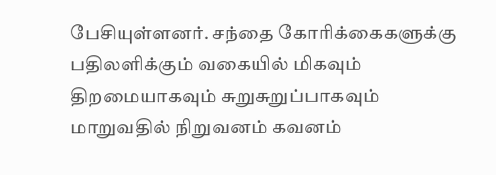பேசியுள்ளனர். சந்தை கோரிக்கைகளுக்கு பதிலளிக்கும் வகையில் மிகவும் திறமையாகவும் சுறுசுறுப்பாகவும் மாறுவதில் நிறுவனம் கவனம்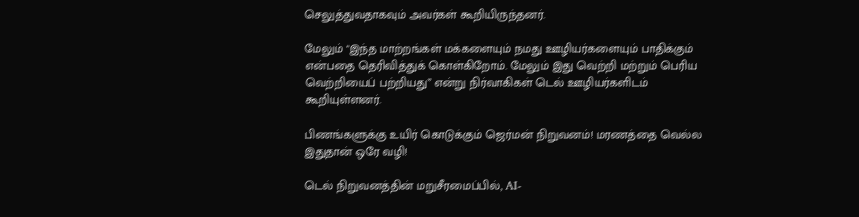செலுத்துவதாகவும் அவர்கள் கூறியிருந்தனர்.

மேலும் "இந்த மாற்றங்கள் மக்களையும் நமது ஊழியர்களையும் பாதிக்கும் என்பதை தெரிவித்துக் கொள்கிறோம். மேலும் இது வெற்றி மற்றும் பெரிய வெற்றியைப் பற்றியது” என்று நிர்வாகிகள் டெல் ஊழியர்களிடம் கூறியுள்ளனர்.

பிணங்களுக்கு உயிர் கொடுக்கும் ஜெர்மன் நிறுவனம்! மரணத்தை வெல்ல இதுதான் ஒரே வழி!

டெல் நிறுவனத்தின் மறுசீரமைப்பில், AI-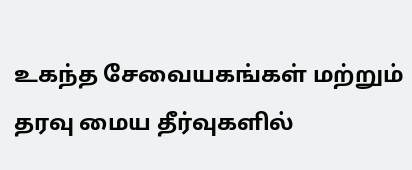உகந்த சேவையகங்கள் மற்றும் தரவு மைய தீர்வுகளில்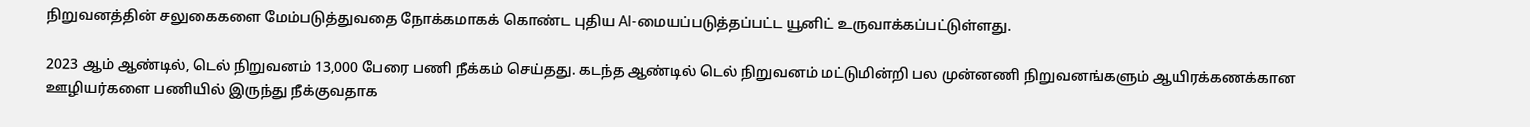நிறுவனத்தின் சலுகைகளை மேம்படுத்துவதை நோக்கமாகக் கொண்ட புதிய AI-மையப்படுத்தப்பட்ட யூனிட் உருவாக்கப்பட்டுள்ளது.

2023 ஆம் ஆண்டில், டெல் நிறுவனம் 13,000 பேரை பணி நீக்கம் செய்தது. கடந்த ஆண்டில் டெல் நிறுவனம் மட்டுமின்றி பல முன்னணி நிறுவனங்களும் ஆயிரக்கணக்கான ஊழியர்களை பணியில் இருந்து நீக்குவதாக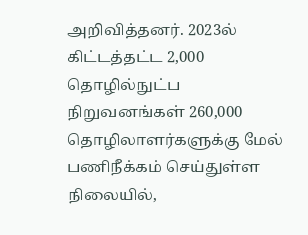அறிவித்தனர். 2023ல் கிட்டத்தட்ட 2,000 தொழில்நுட்ப நிறுவனங்கள் 260,000 தொழிலாளர்களுக்கு மேல் பணிநீக்கம் செய்துள்ள நிலையில்,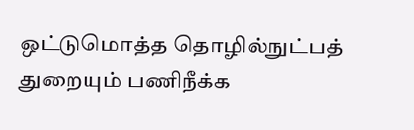ஒட்டுமொத்த தொழில்நுட்பத் துறையும் பணிநீக்க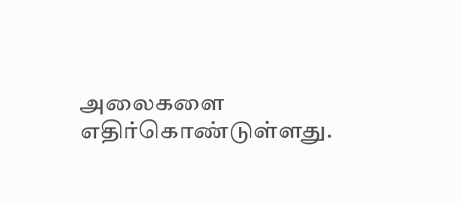அலைகளை எதிர்கொண்டுள்ளது.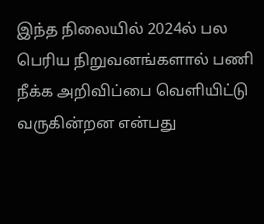இந்த நிலையில் 2024ல் பல பெரிய நிறுவனங்களால் பணி நீக்க அறிவிப்பை வெளியிட்டு வருகின்றன என்பது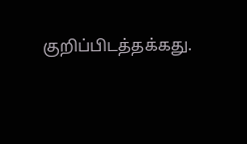குறிப்பிடத்தக்கது.